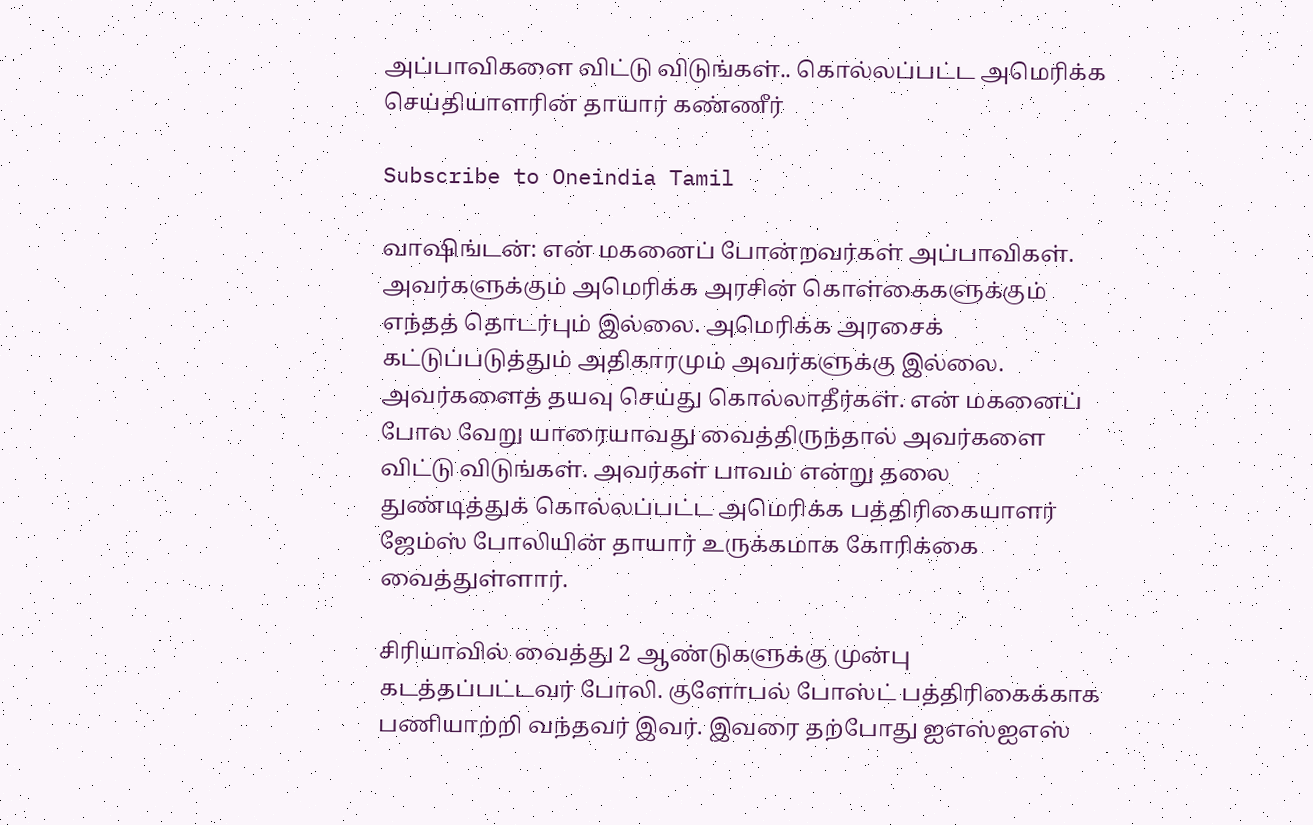அப்பாவிகளை விட்டு விடுங்கள்.. கொல்லப்பட்ட அமெரிக்க செய்தியாளரின் தாயார் கண்ணீர்

Subscribe to Oneindia Tamil

வாஷிங்டன்: என் மகனைப் போன்றவர்கள் அப்பாவிகள். அவர்களுக்கும் அமெரிக்க அரசின் கொள்கைகளுக்கும் எந்தத் தொடர்பும் இல்லை. அமெரிக்க அரசைக் கட்டுப்படுத்தும் அதிகாரமும் அவர்களுக்கு இல்லை. அவர்களைத் தயவு செய்து கொல்லாதீர்கள். என் மகனைப் போல வேறு யாரையாவது வைத்திருந்தால் அவர்களை விட்டு விடுங்கள். அவர்கள் பாவம் என்று தலை துண்டித்துக் கொல்லப்பட்ட அமெரிக்க பத்திரிகையாளர் ஜேம்ஸ் போலியின் தாயார் உருக்கமாக கோரிக்கை வைத்துள்ளார்.

சிரியாவில் வைத்து 2 ஆண்டுகளுக்கு முன்பு கடத்தப்பட்டவர் போலி. குளோபல் போஸ்ட் பத்திரிகைக்காக பணியாற்றி வந்தவர் இவர். இவரை தற்போது ஐஎஸ்ஐஎஸ்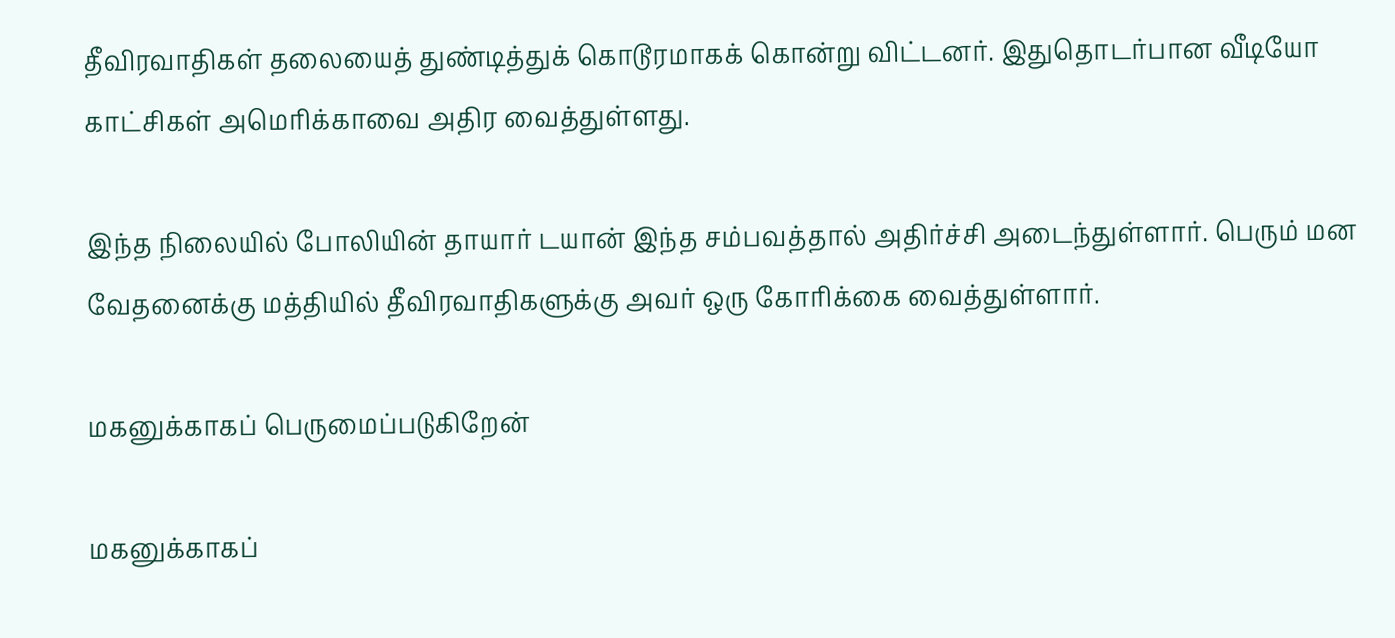தீவிரவாதிகள் தலையைத் துண்டித்துக் கொடூரமாகக் கொன்று விட்டனர். இதுதொடர்பான வீடியோ காட்சிகள் அமெரிக்காவை அதிர வைத்துள்ளது.

இந்த நிலையில் போலியின் தாயார் டயான் இந்த சம்பவத்தால் அதிர்ச்சி அடைந்துள்ளார். பெரும் மன வேதனைக்கு மத்தியில் தீவிரவாதிகளுக்கு அவர் ஒரு கோரிக்கை வைத்துள்ளார்.

மகனுக்காகப் பெருமைப்படுகிறேன்

மகனுக்காகப்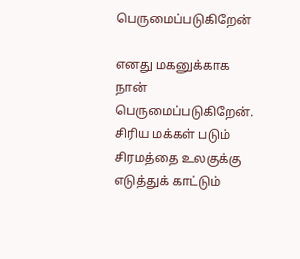பெருமைப்படுகிறேன்

எனது மகனுக்காக நான் பெருமைப்படுகிறேன். சிரிய மக்கள் படும் சிரமத்தை உலகுக்கு எடுத்துக் காட்டும்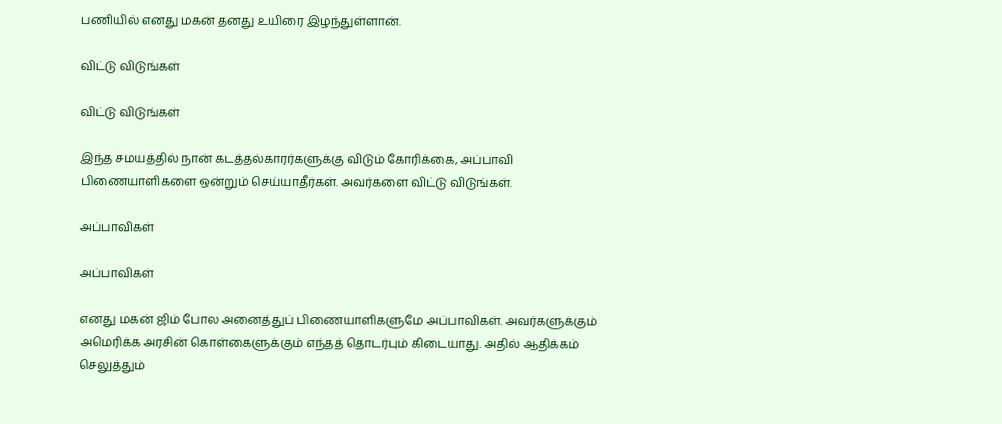பணியில் எனது மகன் தனது உயிரை இழந்துள்ளான்.

விட்டு விடுங்கள்

விட்டு விடுங்கள்

இந்த சமயத்தில் நான் கடத்தல்காரர்களுக்கு விடும் கோரிக்கை, அப்பாவி பிணையாளிகளை ஒன்றும் செய்யாதீர்கள். அவர்களை விட்டு விடுங்கள்.

அப்பாவிகள்

அப்பாவிகள்

எனது மகன் ஜிம் போல அனைத்துப் பிணையாளிகளுமே அப்பாவிகள். அவர்களுக்கும் அமெரிக்க அரசின் கொள்கைளுக்கும் எந்தத் தொடர்பும் கிடையாது. அதில் ஆதிக்கம் செலுத்தும்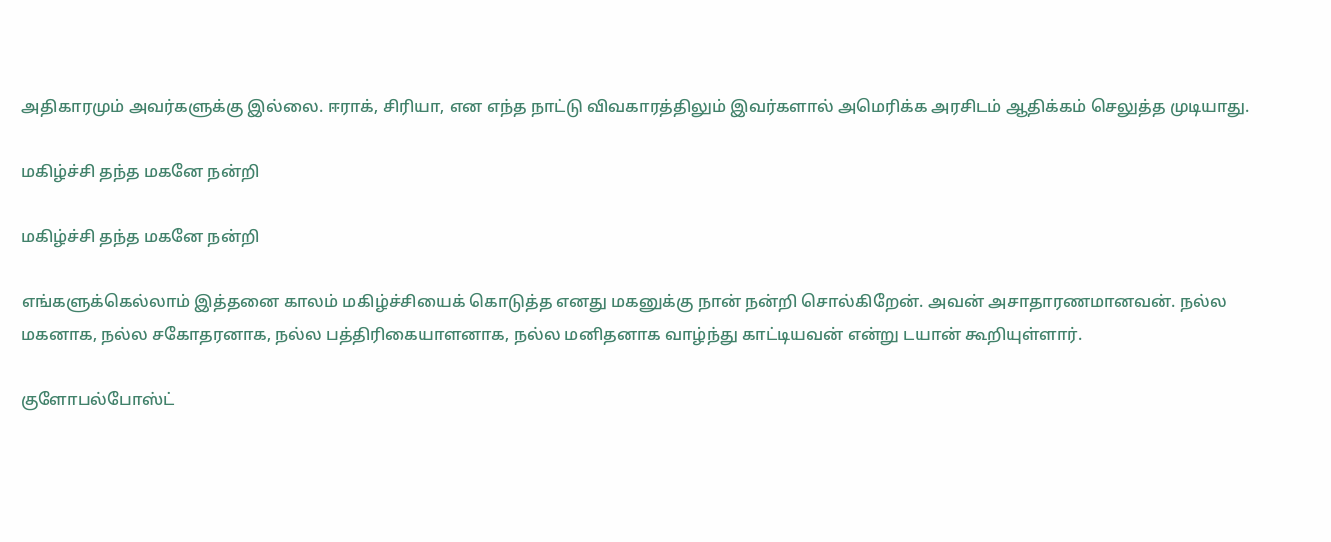அதிகாரமும் அவர்களுக்கு இல்லை. ஈராக், சிரியா, என எந்த நாட்டு விவகாரத்திலும் இவர்களால் அமெரிக்க அரசிடம் ஆதிக்கம் செலுத்த முடியாது.

மகிழ்ச்சி தந்த மகனே நன்றி

மகிழ்ச்சி தந்த மகனே நன்றி

எங்களுக்கெல்லாம் இத்தனை காலம் மகிழ்ச்சியைக் கொடுத்த எனது மகனுக்கு நான் நன்றி சொல்கிறேன். அவன் அசாதாரணமானவன். நல்ல மகனாக, நல்ல சகோதரனாக, நல்ல பத்திரிகையாளனாக, நல்ல மனிதனாக வாழ்ந்து காட்டியவன் என்று டயான் கூறியுள்ளார்.

குளோபல்போஸ்ட்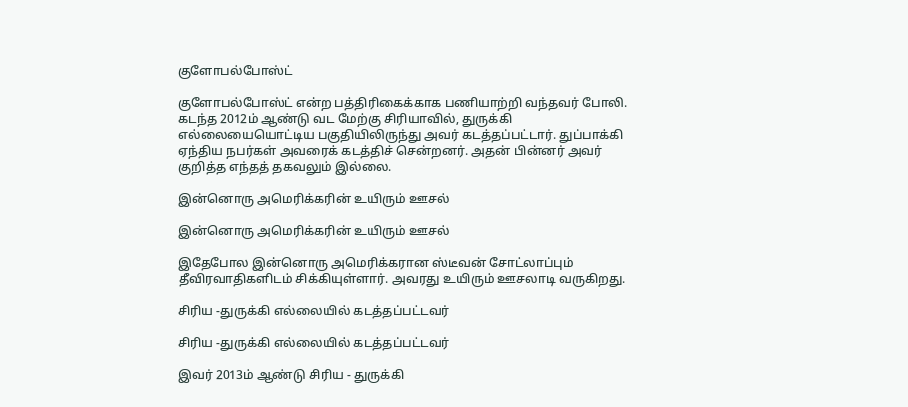குளோபல்போஸ்ட்

குளோபல்போஸ்ட் என்ற பத்திரிகைக்காக பணியாற்றி வந்தவர் போலி. கடந்த 2012ம் ஆண்டு வட மேற்கு சிரியாவில், துருக்கி எல்லையையொட்டிய பகுதியிலிருந்து அவர் கடத்தப்பட்டார். துப்பாக்கி ஏந்திய நபர்கள் அவரைக் கடத்திச் சென்றனர். அதன் பின்னர் அவர் குறித்த எந்தத் தகவலும் இல்லை.

இன்னொரு அமெரிக்கரின் உயிரும் ஊசல்

இன்னொரு அமெரிக்கரின் உயிரும் ஊசல்

இதேபோல இன்னொரு அமெரிக்கரான ஸ்டீவன் சோட்லாப்பும் தீவிரவாதிகளிடம் சிக்கியுள்ளார். அவரது உயிரும் ஊசலாடி வருகிறது.

சிரிய -துருக்கி எல்லையில் கடத்தப்பட்டவர்

சிரிய -துருக்கி எல்லையில் கடத்தப்பட்டவர்

இவர் 2013ம் ஆண்டு சிரிய - துருக்கி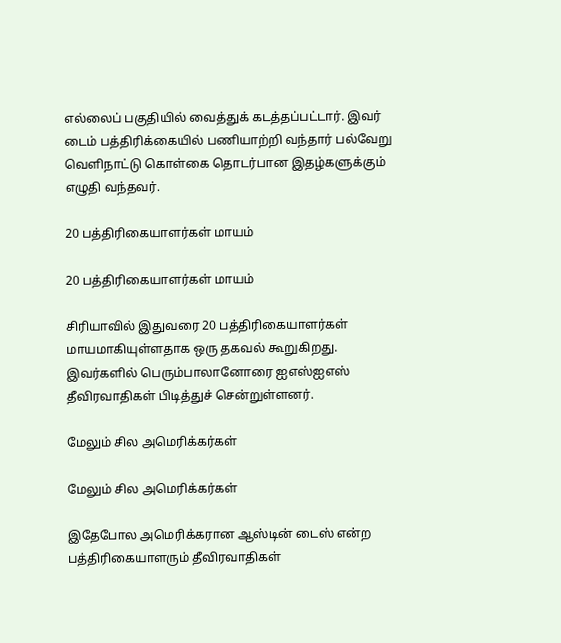எல்லைப் பகுதியில் வைத்துக் கடத்தப்பட்டார். இவர் டைம் பத்திரிக்கையில் பணியாற்றி வந்தார் பல்வேறு வெளிநாட்டு கொள்கை தொடர்பான இதழ்களுக்கும் எழுதி வந்தவர்.

20 பத்திரிகையாளர்கள் மாயம்

20 பத்திரிகையாளர்கள் மாயம்

சிரியாவில் இதுவரை 20 பத்திரிகையாளர்கள் மாயமாகியுள்ளதாக ஒரு தகவல் கூறுகிறது. இவர்களில் பெரும்பாலானோரை ஐஎஸ்ஐஎஸ் தீவிரவாதிகள் பிடித்துச் சென்றுள்ளனர்.

மேலும் சில அமெரிக்கர்கள்

மேலும் சில அமெரிக்கர்கள்

இதேபோல அமெரிக்கரான ஆஸ்டின் டைஸ் என்ற பத்திரிகையாளரும் தீவிரவாதிகள்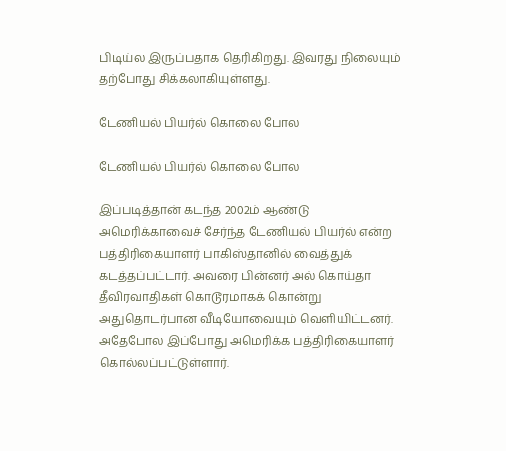பிடிய்ல இருப்பதாக தெரிகிறது. இவரது நிலையும் தற்போது சிக்கலாகியுள்ளது.

டேணியல் பியர்ல் கொலை போல

டேணியல் பியர்ல் கொலை போல

இப்படித்தான் கடந்த 2002ம் ஆண்டு அமெரிக்காவைச் சேர்ந்த டேணியல் பியர்ல் என்ற பத்திரிகையாளர் பாகிஸ்தானில் வைத்துக் கடத்தப்பட்டார். அவரை பின்னர் அல் கொய்தா தீவிரவாதிகள் கொடூரமாகக் கொன்று அதுதொடர்பான வீடியோவையும் வெளியிட்டனர். அதேபோல இப்போது அமெரிக்க பத்திரிகையாளர் கொல்லப்பட்டுள்ளார்.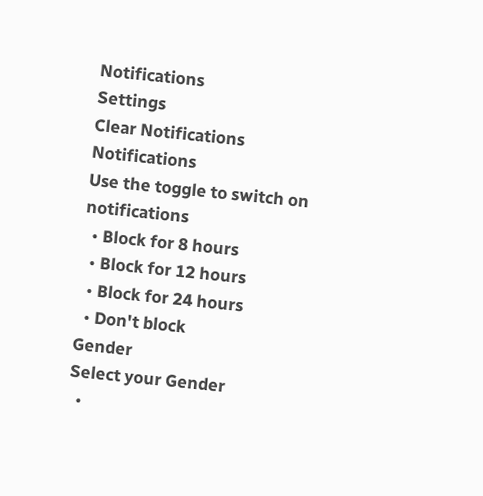Notifications
Settings
Clear Notifications
Notifications
Use the toggle to switch on notifications
  • Block for 8 hours
  • Block for 12 hours
  • Block for 24 hours
  • Don't block
Gender
Select your Gender
  •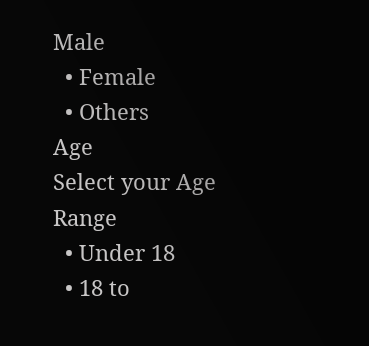Male
  • Female
  • Others
Age
Select your Age Range
  • Under 18
  • 18 to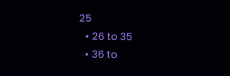25
  • 26 to 35
  • 36 to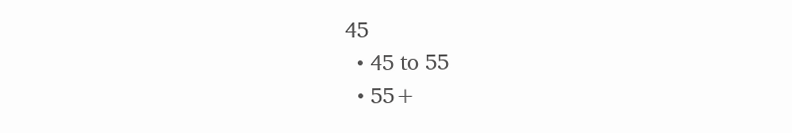45
  • 45 to 55
  • 55+